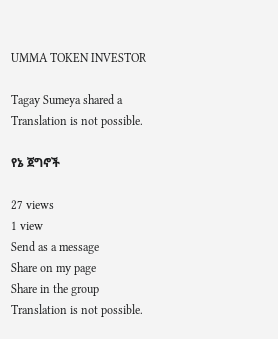UMMA TOKEN INVESTOR

Tagay Sumeya shared a
Translation is not possible.

የኔ ጀግኖች

27 views
1 view
Send as a message
Share on my page
Share in the group
Translation is not possible.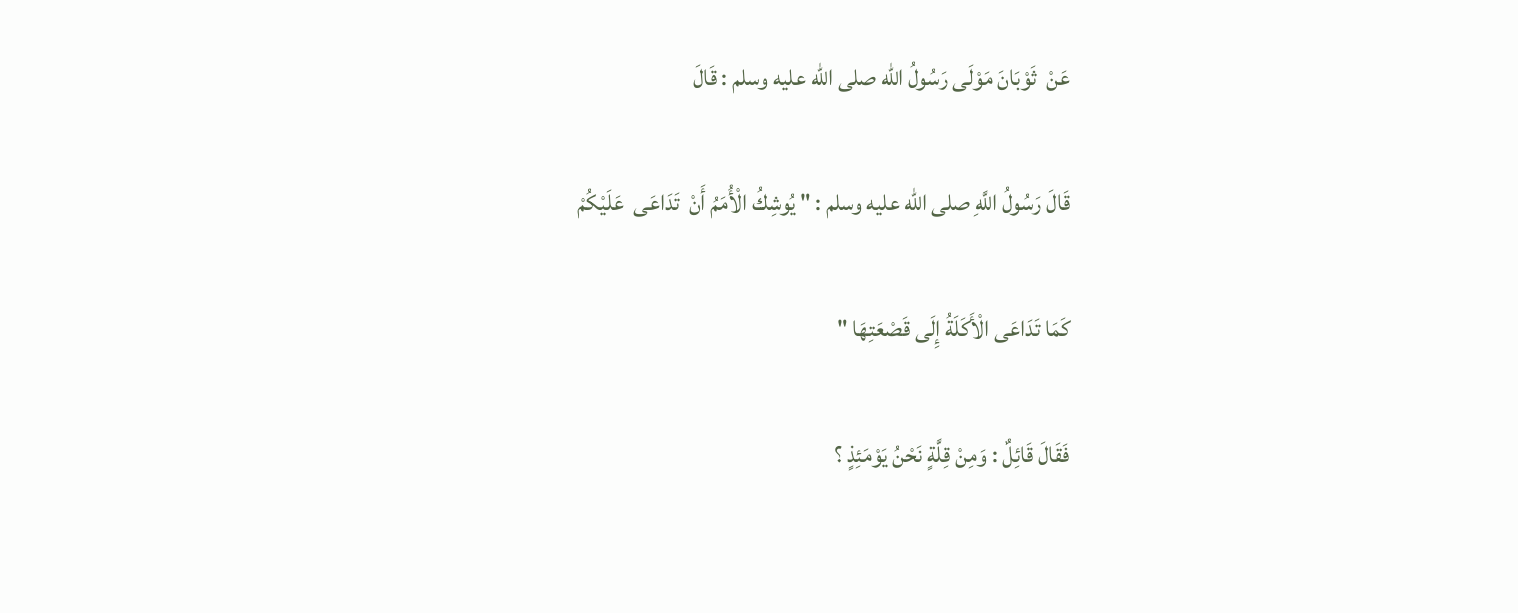عَنْ  ثَوْبَانَ مَوْلَی رَسُولُ الله صلى الله عليه وسلم : قَالَ

قَالَ رَسُولُ اللَّهِ صلى الله عليه وسلم : " يُوشِكُ الْأُمَمُ أَنْ  تَدَاعَى  عَلَيْكُمْ

كَمَا تَدَاعَى الْأَكَلَةُ إِلَى قَصْعَتِهَا "

فَقَالَ قَائِلٌ : وَمِنْ قِلَّةٍ نَحْنُ يَوْمَئِذٍ ؟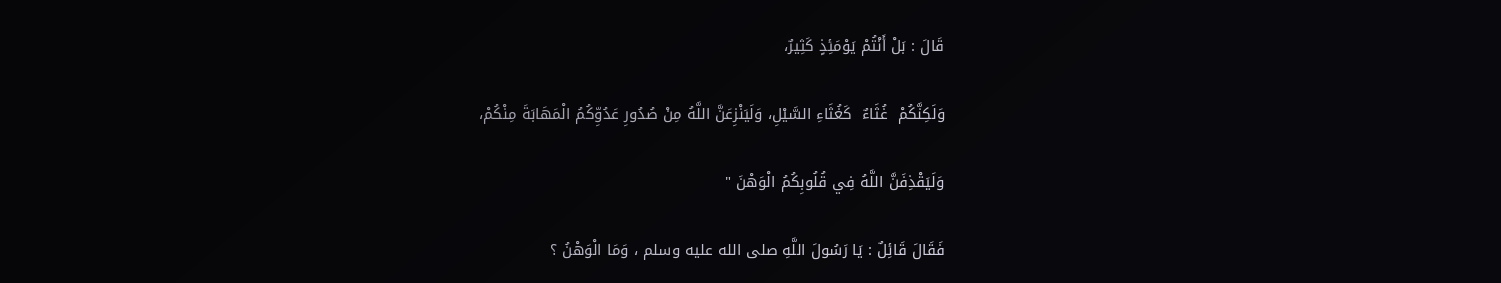قَالَ : بَلْ أَنْتُمْ يَوْمَئِذٍ كَثِيرٌ،

وَلَكِنَّكُمْ  غُثَاءٌ  كَغُثَاءِ السَّيْلِ، وَلَيَنْزِعَنَّ اللَّهُ مِنْ صُدُورِ عَدُوِّكُمُ الْمَهَابَةَ مِنْكُمْ،

وَلَيَقْذِفَنَّ اللَّهُ فِي قُلُوبِكُمُ الْوَهْنَ "

فَقَالَ قَائِلٌ : يَا رَسُولَ اللَّهِ صلى الله عليه وسلم ، وَمَا الْوَهْنُ ؟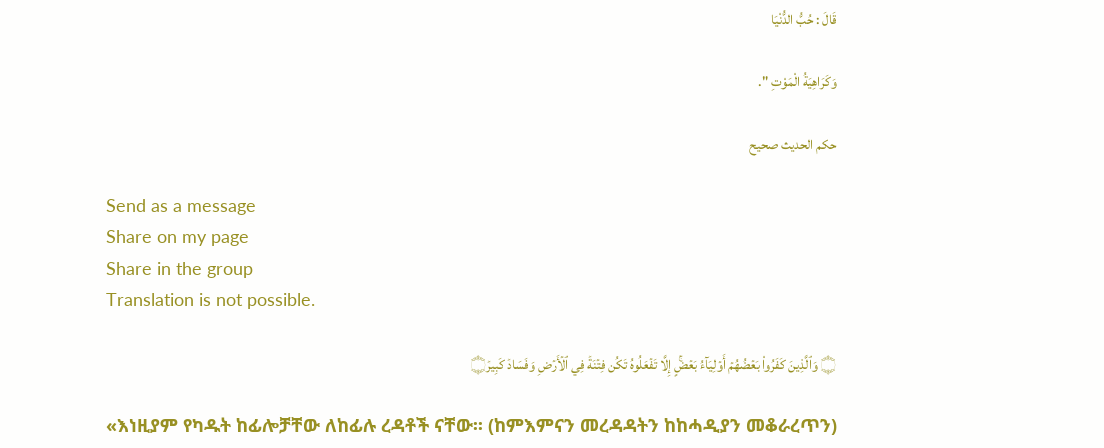قَالَ : حُبُّ الدُّنْيَا

وَكَرَاهِيَةُ الْمَوْتِ ".

حكم الحديث صحيح

Send as a message
Share on my page
Share in the group
Translation is not possible.

۝ وَٱلَّذِينَ كَفَرُواْ بَعۡضُهُمۡ أَوۡلِيَآءُ بَعۡضٍۚ إِلَّا تَفۡعَلُوهُ تَكُن فِتۡنَةٞ فِي ٱلۡأَرۡضِ وَفَسَادٞ كَبِيرٞ۝

«እነዚያም የካዱት ከፊሎቻቸው ለከፊሉ ረዳቶች ናቸው፡፡ (ከምእምናን መረዳዳትን ከከሓዲያን መቆራረጥን)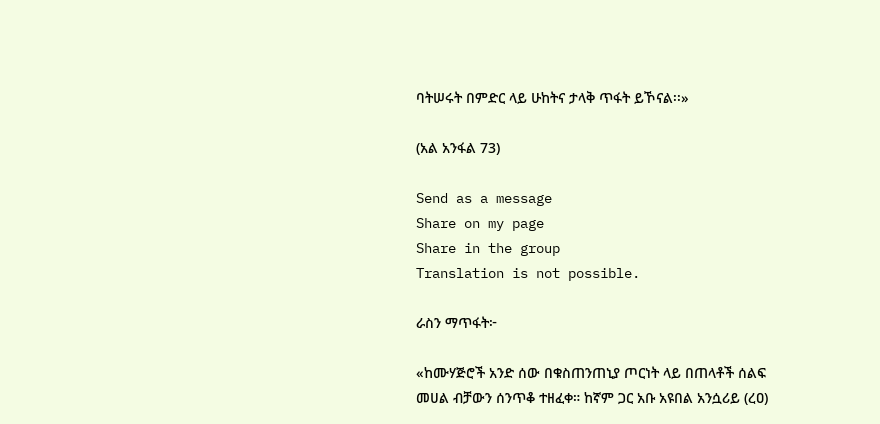ባትሠሩት በምድር ላይ ሁከትና ታላቅ ጥፋት ይኾናል፡፡»

(አል አንፋል 73)

Send as a message
Share on my page
Share in the group
Translation is not possible.

ራስን ማጥፋት፦

«ከሙሃጅሮች አንድ ሰው በቁስጠንጠኒያ ጦርነት ላይ በጠላቶች ሰልፍ መሀል ብቻውን ሰንጥቆ ተዘፈቀ። ከኛም ጋር አቡ አዩበል አንሷሪይ (ረዐ)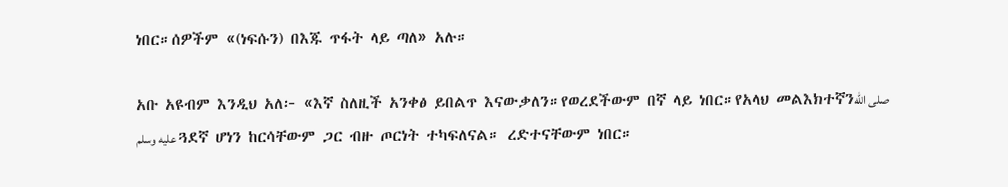ነበር።ሰዎችም «(ነፍሱን) በእጁ ጥፋት ላይ ጣለ» አሉ።

አቡ አዩብም እንዲህ አለ፦ «እኛ ስለዚች አንቀፅ ይበልጥ እናውቃለን።የወረደችውም በኛ ላይ ነበር።የአላህ መልእክተኛንصلى الله عليه وسلم ጓደኛ ሆነን ከርሳቸውም ጋር ብዙ ጦርነት ተካፍለናል። ረድተናቸውም ነበር።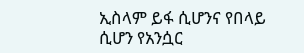ኢስላም ይፋ ሲሆንና የበላይ ሲሆን የአንሷር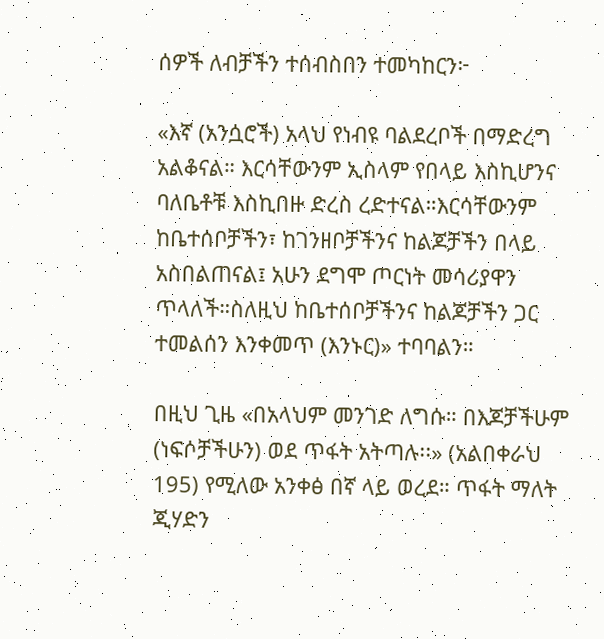ሰዎች ለብቻችን ተሰብስበን ተመካከርን፦

«እኛ (አንሷሮች) አላህ የነብዩ ባልደረቦች በማድረግ አልቆናል። እርሳቸውንም ኢስላም የበላይ እስኪሆንና ባለቤቶቹ እስኪበዙ ድረስ ረድተናል።እርሳቸውንም ከቤተሰቦቻችን፣ ከገንዘቦቻችንና ከልጆቻችን በላይ አስበልጠናል፤ አሁን ደግሞ ጦርነት መሳሪያዋን ጥላለች።ስለዚህ ከቤተሰቦቻችንና ከልጆቻችን ጋር ተመልሰን እንቀመጥ (እንኑር)» ተባባልን።

በዚህ ጊዜ «በአላህም መንገድ ለግሱ። በእጆቻችሁም (ነፍሶቻችሁን) ወደ ጥፋት አትጣሉ፡፡» (አልበቀራህ 195) የሚለው አንቀፅ በኛ ላይ ወረደ። ጥፋት ማለት ጂሃድን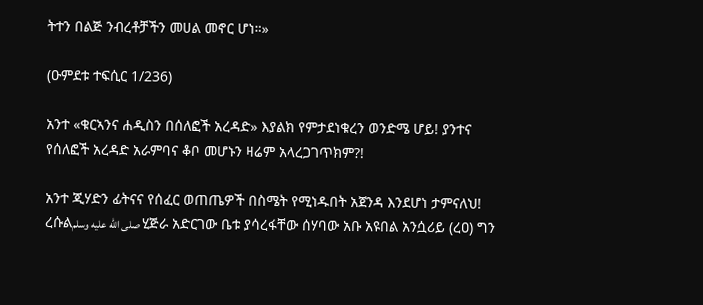ትተን በልጅ ንብረቶቻችን መሀል መኖር ሆነ።»

(ዑምደቱ ተፍሲር 1/236)

አንተ «ቁርኣንና ሐዲስን በሰለፎች አረዳድ» እያልክ የምታደነቁረን ወንድሜ ሆይ! ያንተና የሰለፎች አረዳድ አራምባና ቆቦ መሆኑን ዛሬም አላረጋገጥክም?!

አንተ ጂሃድን ፊትናና የሰፈር ወጠጤዎች በስሜት የሚነዱበት አጀንዳ እንደሆነ ታምናለህ! ረሱልصلى الله عليه وسلم ሂጅራ አድርገው ቤቱ ያሳረፋቸው ሰሃባው አቡ አዩበል አንሷሪይ (ረዐ) ግን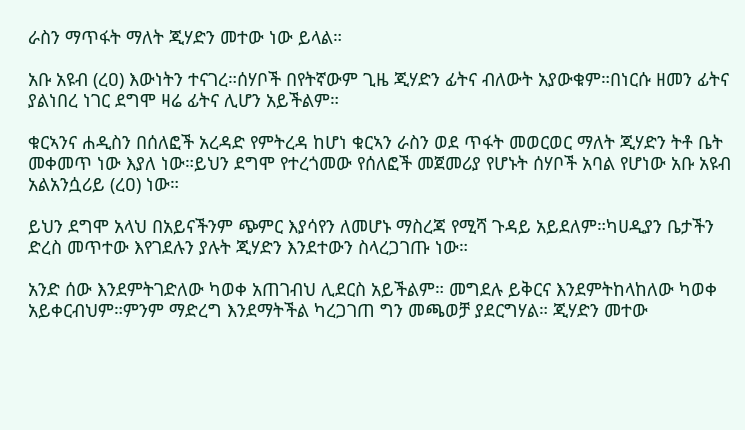ራስን ማጥፋት ማለት ጂሃድን መተው ነው ይላል።

አቡ አዩብ (ረዐ) እውነትን ተናገረ።ሰሃቦች በየትኛውም ጊዜ ጂሃድን ፊትና ብለውት አያውቁም።በነርሱ ዘመን ፊትና ያልነበረ ነገር ደግሞ ዛሬ ፊትና ሊሆን አይችልም።

ቁርኣንና ሐዲስን በሰለፎች አረዳድ የምትረዳ ከሆነ ቁርኣን ራስን ወደ ጥፋት መወርወር ማለት ጂሃድን ትቶ ቤት መቀመጥ ነው እያለ ነው።ይህን ደግሞ የተረጎመው የሰለፎች መጀመሪያ የሆኑት ሰሃቦች አባል የሆነው አቡ አዩብ አልአንሷሪይ (ረዐ) ነው።

ይህን ደግሞ አላህ በአይናችንም ጭምር እያሳየን ለመሆኑ ማስረጃ የሚሻ ጉዳይ አይደለም።ካሀዲያን ቤታችን ድረስ መጥተው እየገደሉን ያሉት ጂሃድን እንደተውን ስላረጋገጡ ነው።

አንድ ሰው እንደምትገድለው ካወቀ አጠገብህ ሊደርስ አይችልም። መግደሉ ይቅርና እንደምትከላከለው ካወቀ አይቀርብህም።ምንም ማድረግ እንደማትችል ካረጋገጠ ግን መጫወቻ ያደርግሃል። ጂሃድን መተው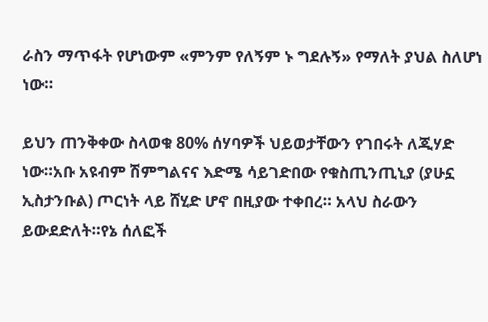ራስን ማጥፋት የሆነውም «ምንም የለኝም ኑ ግደሉኝ» የማለት ያህል ስለሆነ ነው።

ይህን ጠንቅቀው ስላወቁ 80% ሰሃባዎች ህይወታቸውን የገበሩት ለጂሃድ ነው።አቡ አዩብም ሽምግልናና እድሜ ሳይገድበው የቁስጢንጢኒያ (ያሁኗ ኢስታንቡል) ጦርነት ላይ ሸሂድ ሆኖ በዚያው ተቀበረ። አላህ ስራውን ይውደድለት።የኔ ሰለፎች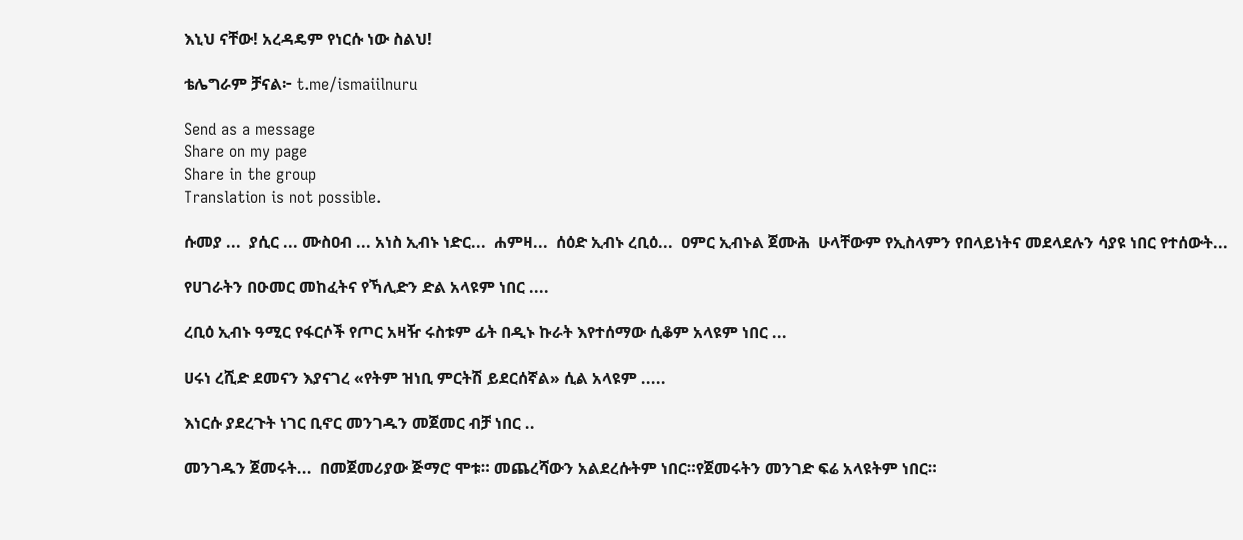እኒህ ናቸው! አረዳዴም የነርሱ ነው ስልህ!

ቴሌግራም ቻናል፦ t.me/ismaiilnuru

Send as a message
Share on my page
Share in the group
Translation is not possible.

ሱመያ ...  ያሲር ... ሙስዐብ ... አነስ ኢብኑ ነድር...  ሐምዛ...  ሰዕድ ኢብኑ ረቢዕ...  ዐምር ኢብኑል ጀሙሕ  ሁላቸውም የኢስላምን የበላይነትና መደላደሉን ሳያዩ ነበር የተሰውት...

የሀገራትን በዑመር መከፈትና የኻሊድን ድል አላዩም ነበር ....

ረቢዕ ኢብኑ ዓሚር የፋርሶች የጦር አዛዥ ሩስቱም ፊት በዲኑ ኩራት እየተሰማው ሲቆም አላዩም ነበር ...

ሀሩነ ረሺድ ደመናን እያናገረ «የትም ዝነቢ ምርትሽ ይደርሰኛል» ሲል አላዩም .....

እነርሱ ያደረጉት ነገር ቢኖር መንገዱን መጀመር ብቻ ነበር ..

መንገዱን ጀመሩት...  በመጀመሪያው ጅማሮ ሞቱ። መጨረሻውን አልደረሱትም ነበር።የጀመሩትን መንገድ ፍሬ አላዩትም ነበር።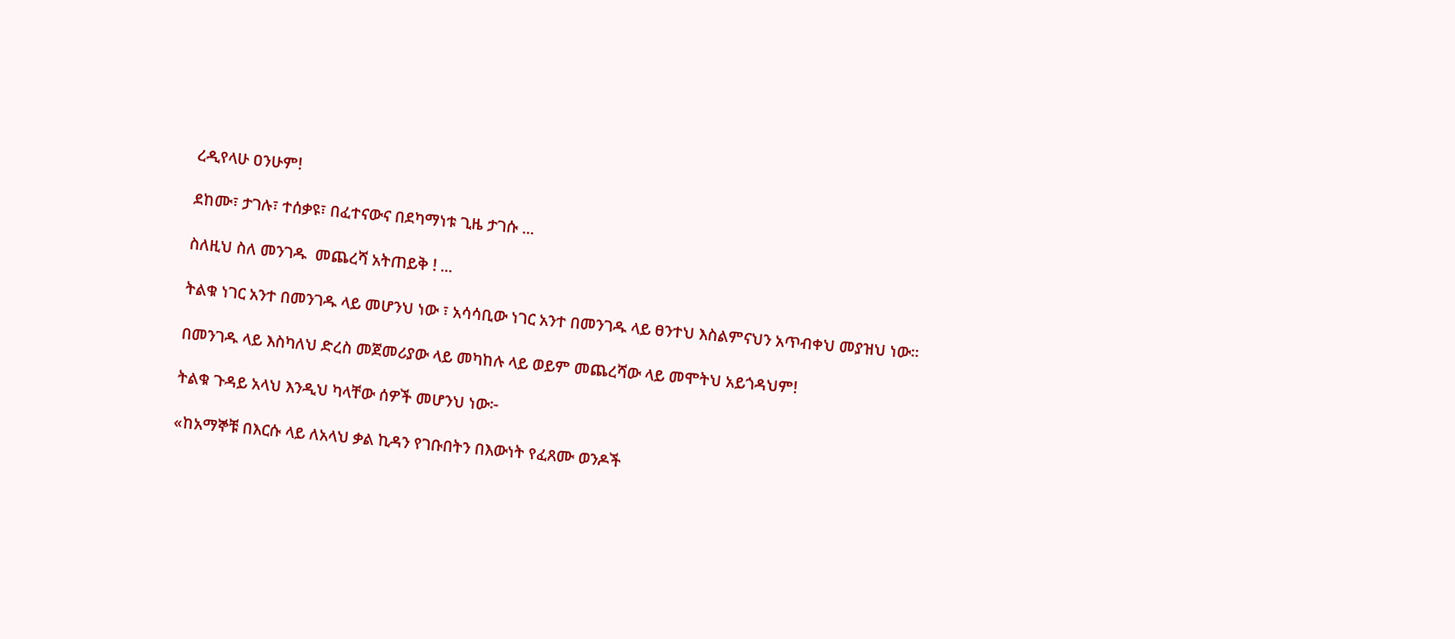ረዲየላሁ ዐንሁም!

ደከሙ፣ ታገሉ፣ ተሰቃዩ፣ በፈተናውና በደካማነቱ ጊዜ ታገሱ ...

ስለዚህ ስለ መንገዱ  መጨረሻ አትጠይቅ ! ...

ትልቁ ነገር አንተ በመንገዱ ላይ መሆንህ ነው ፣ አሳሳቢው ነገር አንተ በመንገዱ ላይ ፀንተህ እስልምናህን አጥብቀህ መያዝህ ነው።

በመንገዱ ላይ እስካለህ ድረስ መጀመሪያው ላይ መካከሉ ላይ ወይም መጨረሻው ላይ መሞትህ አይጎዳህም!

ትልቁ ጉዳይ አላህ እንዲህ ካላቸው ሰዎች መሆንህ ነው፦

«ከአማኞቹ በእርሱ ላይ ለአላህ ቃል ኪዳን የገቡበትን በእውነት የፈጸሙ ወንዶች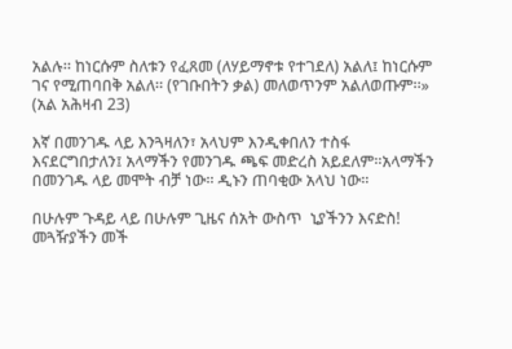አልሉ፡፡ ከነርሱም ስለቱን የፈጸመ (ለሃይማኖቱ የተገደለ) አልለ፤ ከነርሱም ገና የሚጠባበቅ አልለ፡፡ (የገቡበትን ቃል) መለወጥንም አልለወጡም፡፡» (አል አሕዛብ 23)

እኛ በመንገዱ ላይ እንጓዛለን፣ አላህም እንዲቀበለን ተስፋ እናደርግበታለን፤ አላማችን የመንገዱ ጫፍ መድረስ አይደለም።አላማችን በመንገዱ ላይ መሞት ብቻ ነው። ዲኑን ጠባቂው አላህ ነው።

በሁሉም ጉዳይ ላይ በሁሉም ጊዜና ሰአት ውስጥ  ኒያችንን እናድስ!  መጓዥያችን መች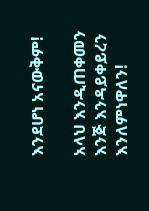እንደሆነ አናውቅም!

አላህ እንዲጠቀመን እንጅ እንዳይቀይረን እንለምነዋለን!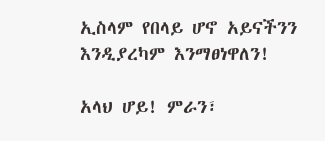ኢስላም የበላይ ሆኖ አይናችንን እንዲያረካም እንማፀነዋለን!

አላህ ሆይ! ምራን፣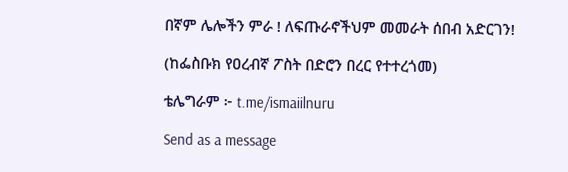በኛም ሌሎችን ምራ ! ለፍጡራኖችህም መመራት ሰበብ አድርገን!

(ከፌስቡክ የዐረብኛ ፖስት በድሮን በረር የተተረጎመ)

ቴሌግራም ፦ t.me/ismaiilnuru

Send as a message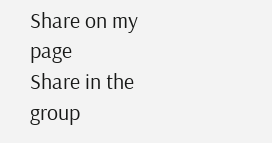Share on my page
Share in the group